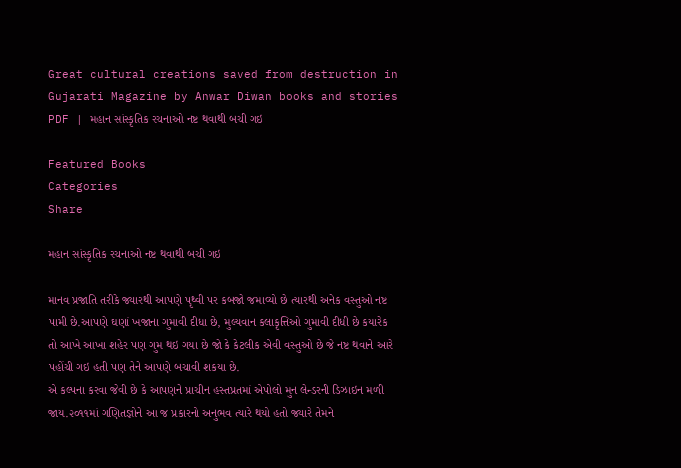Great cultural creations saved from destruction in Gujarati Magazine by Anwar Diwan books and stories PDF | મહાન સાંસ્કૃતિક રચનાઓ નષ્ટ થવાથી બચી ગઇ

Featured Books
Categories
Share

મહાન સાંસ્કૃતિક રચનાઓ નષ્ટ થવાથી બચી ગઇ

માનવ પ્રજાતિ તરીકે જ્યારથી આપણે પૃથ્વી પર કબજો જમાવ્યો છે ત્યારથી અનેક વસ્તુઓ નષ્ટ પામી છે.આપણે ઘણાં ખજાના ગુમાવી દીધા છે, મુલ્યવાન કલાકૃત્તિઓ ગુમાવી દીધી છે કયારેક તો આખે આખા શહેર પણ ગુમ થઇ ગયા છે જો કે કેટલીક એવી વસ્તુઓ છે જે નષ્ટ થવાને આરે પહોંચી ગઇ હતી પણ તેને આપણે બચાવી શકયા છે.
એ કલ્પના કરવા જેવી છે કે આપણને પ્રાચીન હસ્તપ્રતમાં એપોલો મુન લેન્ડરની ડિઝાઇન મળી જાય.૨૦૧૧માં ગણિતજ્ઞોને આ જ પ્રકારનો અનુભવ ત્યારે થયો હતો જ્યારે તેમને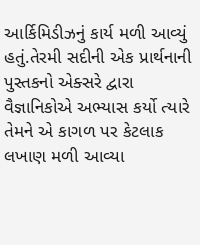આર્કિમિડીઝનું કાર્ય મળી આવ્યું હતું.તેરમી સદીની એક પ્રાર્થનાની પુસ્તકનો એક્સરે દ્વારા વૈજ્ઞાનિકોએ અભ્યાસ કર્યો ત્યારે તેમને એ કાગળ પર કેટલાક લખાણ મળી આવ્યા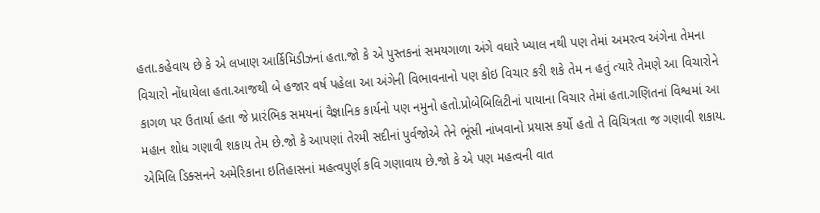હતા.કહેવાય છે કે એ લખાણ આર્કિમિડીઝનાં હતા.જો કે એ પુસ્તકનાં સમયગાળા અંગે વધારે ખ્યાલ નથી પણ તેમાં અમરત્વ અંગેના તેમના વિચારો નોંધાયેલા હતા.આજથી બે હજાર વર્ષ પહેલા આ અંગેની વિભાવનાનો પણ કોઇ વિચાર કરી શકે તેમ ન હતું ત્યારે તેમણે આ વિચારોને કાગળ પર ઉતાર્યા હતા જે પ્રારંભિક સમયનાં વૈજ્ઞાનિક કાર્યનો પણ નમુનો હતો.પ્રોબેબિલિટીનાં પાયાના વિચાર તેમાં હતા.ગણિતનાં વિશ્વમાં આ મહાન શોધ ગણાવી શકાય તેમ છે.જો કે આપણાં તેરમી સદીનાં પુર્વજોએ તેને ભૂંસી નાંખવાનો પ્રયાસ કર્યો હતો તે વિચિત્રતા જ ગણાવી શકાય.
એમિલિ ડિક્સનને અમેરિકાના ઇતિહાસનાં મહત્વપુર્ણ કવિ ગણાવાય છે.જો કે એ પણ મહત્વની વાત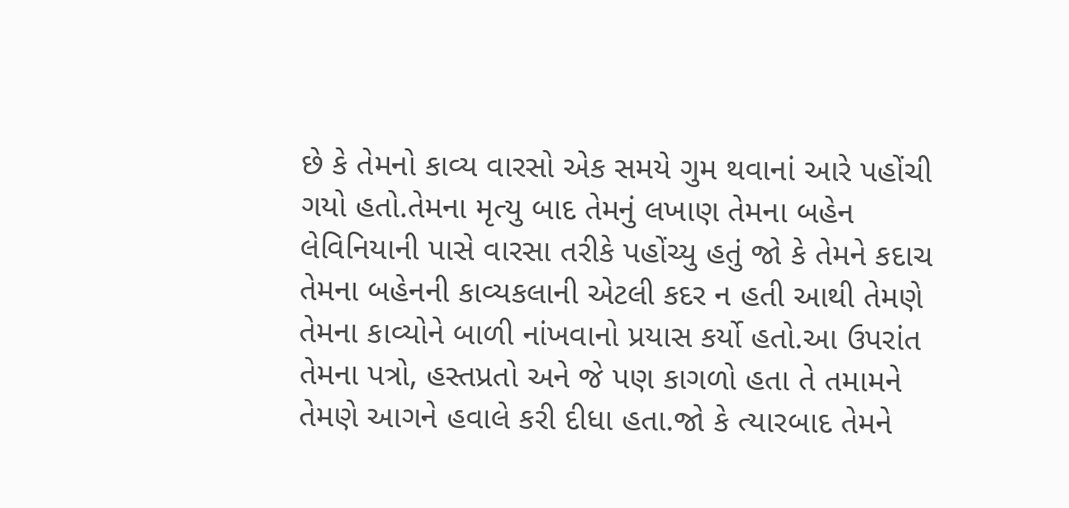છે કે તેમનો કાવ્ય વારસો એક સમયે ગુમ થવાનાં આરે પહોંચી ગયો હતો.તેમના મૃત્યુ બાદ તેમનું લખાણ તેમના બહેન લેવિનિયાની પાસે વારસા તરીકે પહોંચ્યુ હતું જો કે તેમને કદાચ તેમના બહેનની કાવ્યકલાની એટલી કદર ન હતી આથી તેમણે તેમના કાવ્યોને બાળી નાંખવાનો પ્રયાસ કર્યો હતો.આ ઉપરાંત તેમના પત્રો, હસ્તપ્રતો અને જે પણ કાગળો હતા તે તમામને તેમણે આગને હવાલે કરી દીધા હતા.જો કે ત્યારબાદ તેમને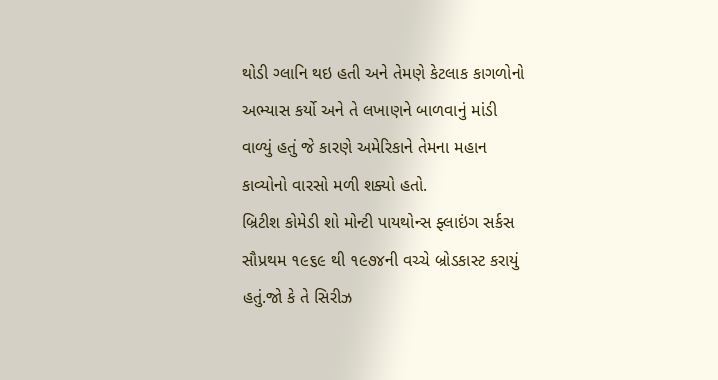થોડી ગ્લાનિ થઇ હતી અને તેમણે કેટલાક કાગળોનો અભ્યાસ કર્યો અને તે લખાણને બાળવાનું માંડી વાળ્યું હતું જે કારણે અમેરિકાને તેમના મહાન કાવ્યોનો વારસો મળી શક્યો હતો.
બ્રિટીશ કોમેડી શો મોન્ટી પાયથોન્સ ફ્લાઇંગ સર્કસ સૌપ્રથમ ૧૯૬૯ થી ૧૯૭૪ની વચ્ચે બ્રોડકાસ્ટ કરાયું હતું.જો કે તે સિરીઝ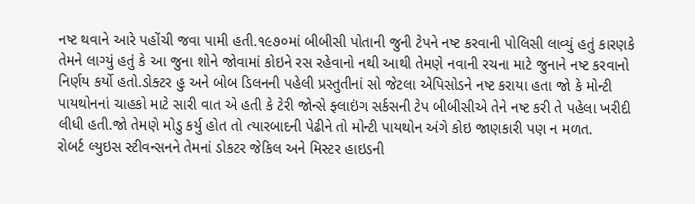નષ્ટ થવાને આરે પહોંચી જવા પામી હતી.૧૯૭૦માં બીબીસી પોતાની જુની ટેપને નષ્ટ કરવાની પોલિસી લાવ્યું હતું કારણકે તેમને લાગ્યું હતું કે આ જુના શોને જોવામાં કોઇને રસ રહેવાનો નથી આથી તેમણે નવાની રચના માટે જુનાને નષ્ટ કરવાનો નિર્ણય કર્યો હતો.ડોક્ટર હુ અને બોબ ડિલનની પહેલી પ્રસ્તુતીનાં સો જેટલા એપિસોડને નષ્ટ કરાયા હતા જો કે મોન્ટી પાયથોનનાં ચાહકો માટે સારી વાત એ હતી કે ટેરી જોન્સે ફ્લાઇંગ સર્કસની ટેપ બીબીસીએ તેને નષ્ટ કરી તે પહેલા ખરીદી લીધી હતી.જો તેમણે મોડુ કર્યુ હોત તો ત્યારબાદની પેઢીને તો મોન્ટી પાયથોન અંગે કોઇ જાણકારી પણ ન મળત.
રોબર્ટ લ્યુઇસ સ્ટીવન્સનને તેમનાં ડોકટર જેકિલ અને મિસ્ટર હાઇડની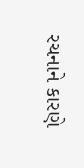રચનાને કારણે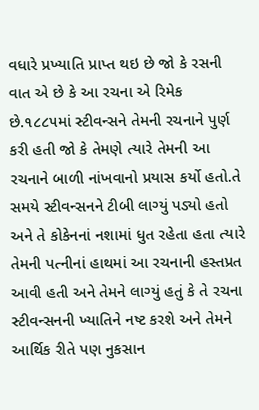વધારે પ્રખ્યાતિ પ્રાપ્ત થઇ છે જો કે રસની વાત એ છે કે આ રચના એ રિમેક છે.૧૮૮૫માં સ્ટીવન્સને તેમની રચનાને પુર્ણ કરી હતી જો કે તેમણે ત્યારે તેમની આ રચનાને બાળી નાંખવાનો પ્રયાસ કર્યો હતો.તે સમયે સ્ટીવન્સનને ટીબી લાગ્યું પડ્યો હતો અને તે કોકેનનાં નશામાં ધુત રહેતા હતા ત્યારે તેમની પત્નીનાં હાથમાં આ રચનાની હસ્તપ્રત આવી હતી અને તેમને લાગ્યું હતું કે તે રચના સ્ટીવન્સનની ખ્યાતિને નષ્ટ કરશે અને તેમને આર્થિક રીતે પણ નુકસાન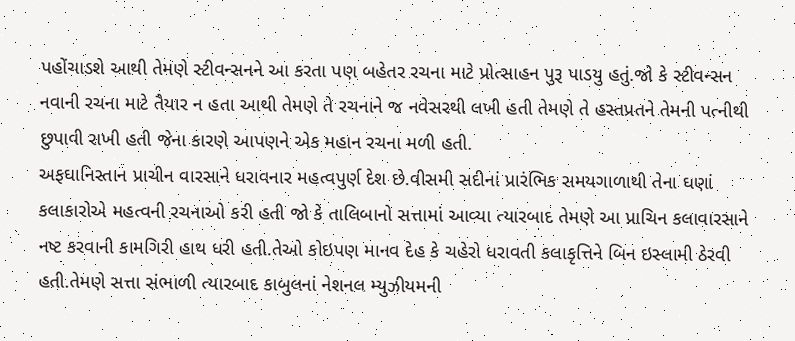પહોંચાડશે આથી તેમણે સ્ટીવન્સનને આ કરતા પણ બહેતર રચના માટે પ્રોત્સાહન પુરૂ પાડયુ હતું.જો કે સ્ટીવન્સન નવાની રચના માટે તૈયાર ન હતા આથી તેમણે તે રચનાને જ નવેસરથી લખી હતી તેમણે તે હસ્તપ્રતને તેમની પત્નીથી છુપાવી રાખી હતી જેના કારણે આપણને એક મહાન રચના મળી હતી.
અફઘાનિસ્તાન પ્રાચીન વારસાને ધરાવનાર મહત્વપુર્ણ દેશ છે.વીસમી સદીનાં પ્રારંભિક સમયગાળાથી તેના ઘણાં કલાકારોએ મહત્વની રચનાઓ કરી હતી જો કે તાલિબાનો સત્તામાં આવ્યા ત્યારબાદ તેમણે આ પ્રાચિન કલાવારસાને નષ્ટ કરવાની કામગિરી હાથ ધરી હતી.તેઓ કોઇપણ માનવ દેહ કે ચહેરો ધરાવતી કલાકૃત્તિને બિન ઇસ્લામી ઠેરવી હતી.તેમણે સત્તા સંભાળી ત્યારબાદ કાબુલનાં નેશનલ મ્યુઝીયમની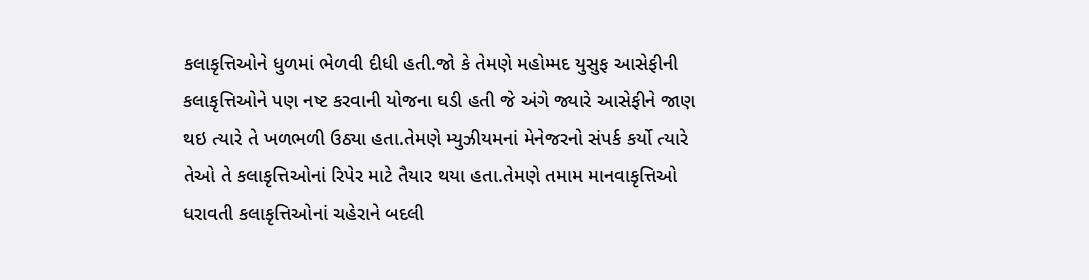કલાકૃત્તિઓને ધુળમાં ભેળવી દીધી હતી.જો કે તેમણે મહોમ્મદ યુસુફ આસેફીની કલાકૃત્તિઓને પણ નષ્ટ કરવાની યોજના ઘડી હતી જે અંગે જ્યારે આસેફીને જાણ થઇ ત્યારે તે ખળભળી ઉઠ્યા હતા.તેમણે મ્યુઝીયમનાં મેનેજરનો સંપર્ક કર્યો ત્યારે તેઓ તે કલાકૃત્તિઓનાં રિપેર માટે તૈયાર થયા હતા.તેમણે તમામ માનવાકૃત્તિઓ ધરાવતી કલાકૃત્તિઓનાં ચહેરાને બદલી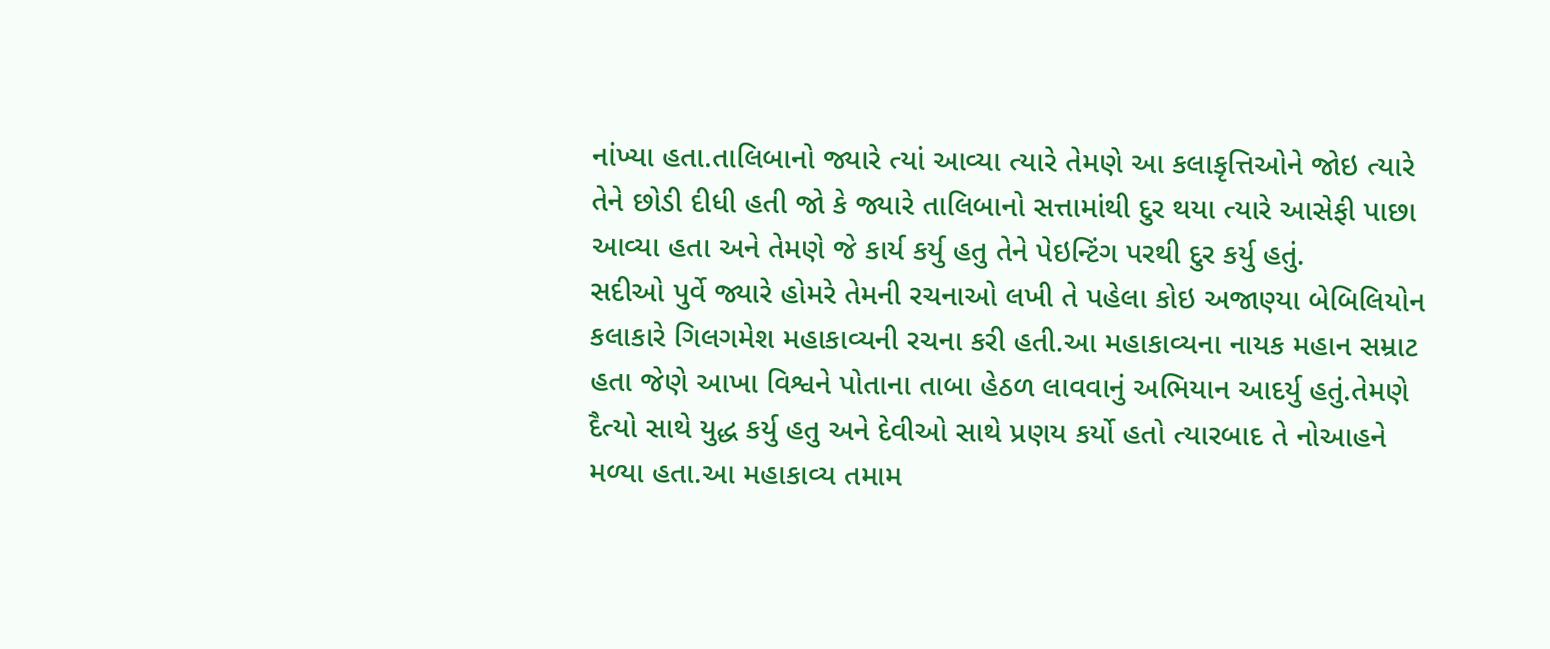નાંખ્યા હતા.તાલિબાનો જ્યારે ત્યાં આવ્યા ત્યારે તેમણે આ કલાકૃત્તિઓને જોઇ ત્યારે તેને છોડી દીધી હતી જો કે જ્યારે તાલિબાનો સત્તામાંથી દુર થયા ત્યારે આસેફી પાછા આવ્યા હતા અને તેમણે જે કાર્ય કર્યુ હતુ તેને પેઇન્ટિંગ પરથી દુર કર્યુ હતું.
સદીઓ પુર્વે જ્યારે હોમરે તેમની રચનાઓ લખી તે પહેલા કોઇ અજાણ્યા બેબિલિયોન કલાકારે ગિલગમેશ મહાકાવ્યની રચના કરી હતી.આ મહાકાવ્યના નાયક મહાન સમ્રાટ હતા જેણે આખા વિશ્વને પોતાના તાબા હેઠળ લાવવાનું અભિયાન આદર્યુ હતું.તેમણે દૈત્યો સાથે યુદ્ધ કર્યુ હતુ અને દેવીઓ સાથે પ્રણય કર્યો હતો ત્યારબાદ તે નોઆહને મળ્યા હતા.આ મહાકાવ્ય તમામ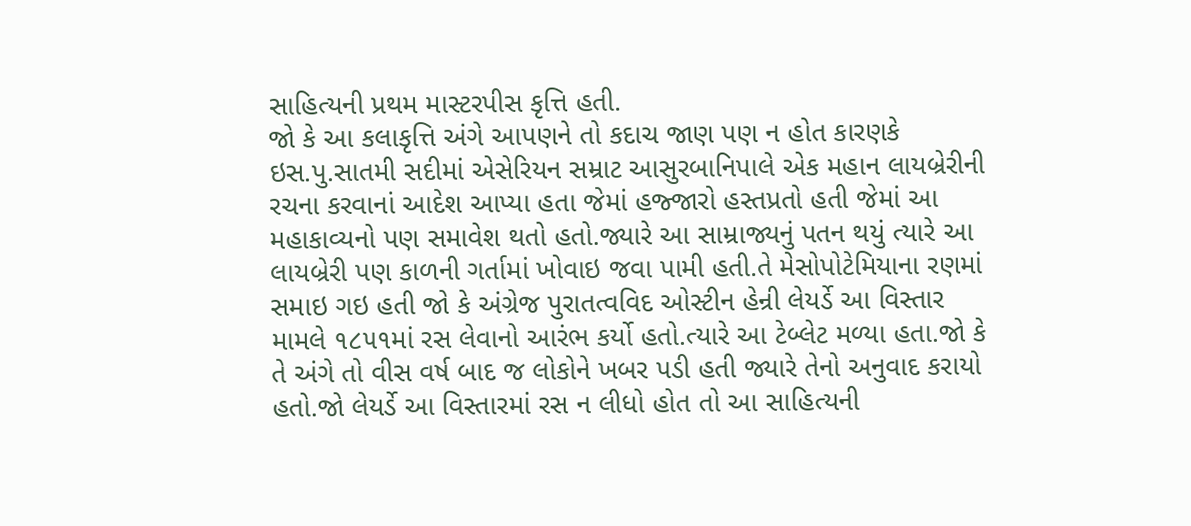સાહિત્યની પ્રથમ માસ્ટરપીસ કૃત્તિ હતી.
જો કે આ કલાકૃત્તિ અંગે આપણને તો કદાચ જાણ પણ ન હોત કારણકે ઇસ.પુ.સાતમી સદીમાં એસેરિયન સમ્રાટ આસુરબાનિપાલે એક મહાન લાયબ્રેરીની રચના કરવાનાં આદેશ આપ્યા હતા જેમાં હજ્જારો હસ્તપ્રતો હતી જેમાં આ મહાકાવ્યનો પણ સમાવેશ થતો હતો.જ્યારે આ સામ્રાજ્યનું પતન થયું ત્યારે આ લાયબ્રેરી પણ કાળની ગર્તામાં ખોવાઇ જવા પામી હતી.તે મેસોપોટેમિયાના રણમાં સમાઇ ગઇ હતી જો કે અંગ્રેજ પુરાતત્વવિદ ઓસ્ટીન હેન્રી લેયર્ડે આ વિસ્તાર મામલે ૧૮૫૧માં રસ લેવાનો આરંભ કર્યો હતો.ત્યારે આ ટેબ્લેટ મળ્યા હતા.જો કે તે અંગે તો વીસ વર્ષ બાદ જ લોકોને ખબર પડી હતી જ્યારે તેનો અનુવાદ કરાયો હતો.જો લેયર્ડે આ વિસ્તારમાં રસ ન લીધો હોત તો આ સાહિત્યની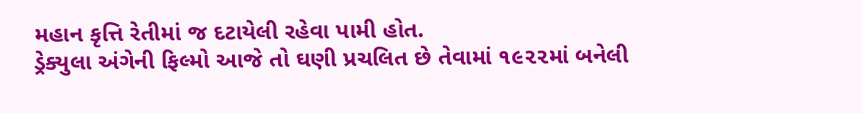મહાન કૃત્તિ રેતીમાં જ દટાયેલી રહેવા પામી હોત.
ડ્રેક્યુલા અંગેની ફિલ્મો આજે તો ઘણી પ્રચલિત છે તેવામાં ૧૯૨૨માં બનેલી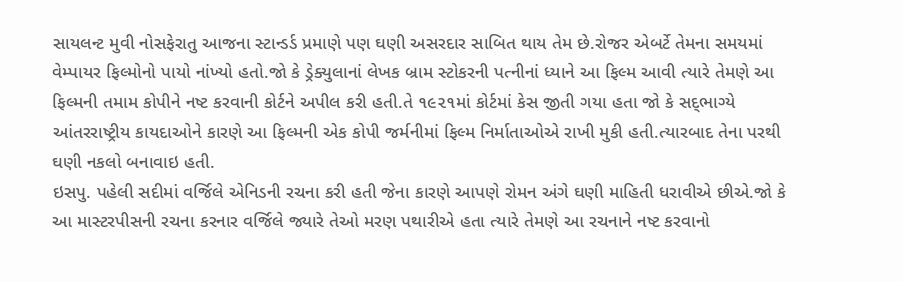સાયલન્ટ મુવી નોસફેરાતુ આજના સ્ટાન્ડર્ડ પ્રમાણે પણ ઘણી અસરદાર સાબિત થાય તેમ છે.રોજર એબર્ટે તેમના સમયમાં વેમ્પાયર ફિલ્મોનો પાયો નાંખ્યો હતો.જો કે ડ્રેક્યુલાનાં લેખક બ્રામ સ્ટોકરની પત્નીનાં ધ્યાને આ ફિલ્મ આવી ત્યારે તેમણે આ ફિલ્મની તમામ કોપીને નષ્ટ કરવાની કોર્ટને અપીલ કરી હતી.તે ૧૯૨૧માં કોર્ટમાં કેસ જીતી ગયા હતા જો કે સદ્‌ભાગ્યે આંતરરાષ્ટ્રીય કાયદાઓને કારણે આ ફિલ્મની એક કોપી જર્મનીમાં ફિલ્મ નિર્માતાઓએ રાખી મુકી હતી.ત્યારબાદ તેના પરથી ઘણી નકલો બનાવાઇ હતી.
ઇસપુ. પહેલી સદીમાં વર્જિલે એનિડની રચના કરી હતી જેના કારણે આપણે રોમન અંગે ઘણી માહિતી ધરાવીએ છીએ.જો કે આ માસ્ટરપીસની રચના કરનાર વર્જિલે જ્યારે તેઓ મરણ પથારીએ હતા ત્યારે તેમણે આ રચનાને નષ્ટ કરવાનો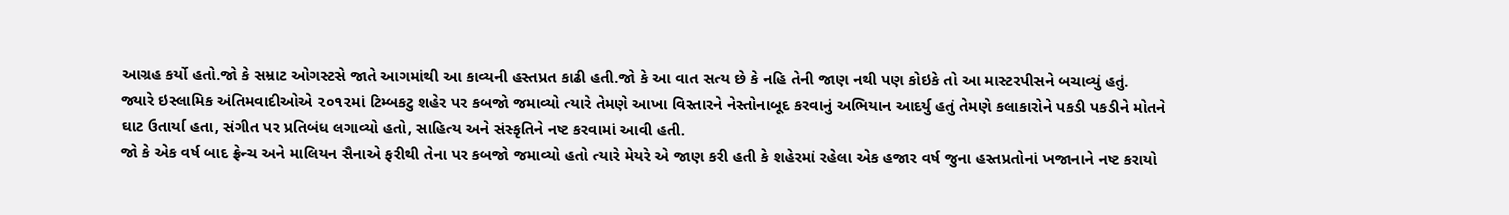આગ્રહ કર્યો હતો.જો કે સમ્રાટ ઓગસ્ટસે જાતે આગમાંથી આ કાવ્યની હસ્તપ્રત કાઢી હતી.જો કે આ વાત સત્ય છે કે નહિ તેની જાણ નથી પણ કોઇકે તો આ માસ્ટરપીસને બચાવ્યું હતું.
જ્યારે ઇસ્લામિક અંતિમવાદીઓએ ૨૦૧૨માં ટિમ્બકટુ શહેર પર કબજો જમાવ્યો ત્યારે તેમણે આખા વિસ્તારને નેસ્તોનાબૂદ કરવાનું અભિયાન આદર્યુ હતું તેમણે કલાકારોને પકડી પકડીને મોતને ઘાટ ઉતાર્યા હતા, સંગીત પર પ્રતિબંધ લગાવ્યો હતો, સાહિત્ય અને સંસ્કૃતિને નષ્ટ કરવામાં આવી હતી.
જો કે એક વર્ષ બાદ ફ્રેન્ચ અને માલિયન સૈનાએ ફરીથી તેના પર કબજો જમાવ્યો હતો ત્યારે મેયરે એ જાણ કરી હતી કે શહેરમાં રહેલા એક હજાર વર્ષ જુના હસ્તપ્રતોનાં ખજાનાને નષ્ટ કરાયો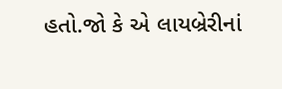હતો.જો કે એ લાયબ્રેરીનાં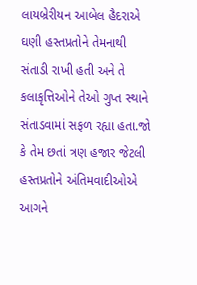લાયબ્રેરીયન આબેલ હૈદરાએ ઘણી હસ્તપ્રતોને તેમનાથી સંતાડી રાખી હતી અને તે કલાકૃત્તિઓને તેઓ ગુપ્ત સ્થાને સંતાડવામાં સફળ રહ્યા હતા.જો કે તેમ છતાં ત્રણ હજાર જેટલી હસ્તપ્રતોને અંતિમવાદીઓએ આગને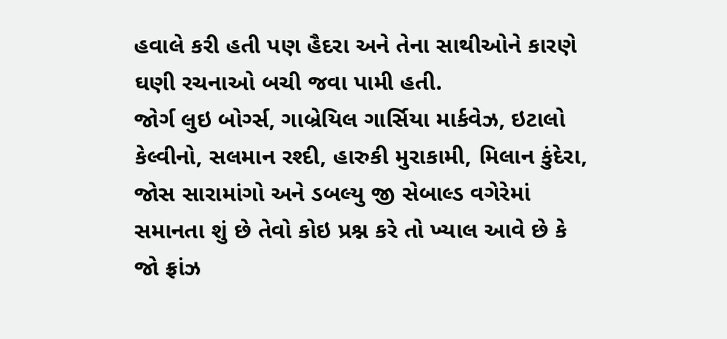હવાલે કરી હતી પણ હૈદરા અને તેના સાથીઓને કારણે ઘણી રચનાઓ બચી જવા પામી હતી.
જોર્ગ લુઇ બોર્ગ્સ, ગાબ્રેયિલ ગાર્સિયા માર્કવેઝ, ઇટાલો કેલ્વીનો, સલમાન રશ્દી, હારુકી મુરાકામી, મિલાન કુંદેરા, જોસ સારામાંગો અને ડબલ્યુ જી સેબાલ્ડ વગેરેમાં સમાનતા શું છે તેવો કોઇ પ્રશ્ન કરે તો ખ્યાલ આવે છે કે જો ફ્રાંઝ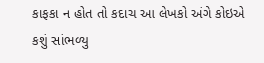કાફકા ન હોત તો કદાચ આ લેખકો અંગે કોઇએ કશું સાંભળ્યુ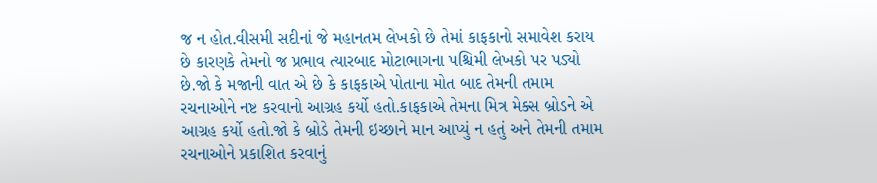જ ન હોત.વીસમી સદીનાં જે મહાનતમ લેખકો છે તેમાં કાફકાનો સમાવેશ કરાય છે કારણકે તેમનો જ પ્રભાવ ત્યારબાદ મોટાભાગના પશ્ચિમી લેખકો પર પડ્યો છે.જો કે મજાની વાત એ છે કે કાફકાએ પોતાના મોત બાદ તેમની તમામ રચનાઓને નષ્ટ કરવાનો આગ્રહ કર્યો હતો.કાફકાએ તેમના મિત્ર મેક્સ બ્રોડને એ આગ્રહ કર્યો હતો.જો કે બ્રોડે તેમની ઇચ્છાને માન આપ્યું ન હતું અને તેમની તમામ રચનાઓને પ્રકાશિત કરવાનું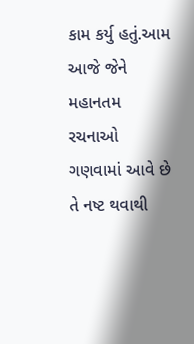કામ કર્યુ હતું.આમ આજે જેને મહાનતમ રચનાઓ ગણવામાં આવે છે તે નષ્ટ થવાથી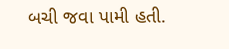બચી જવા પામી હતી.